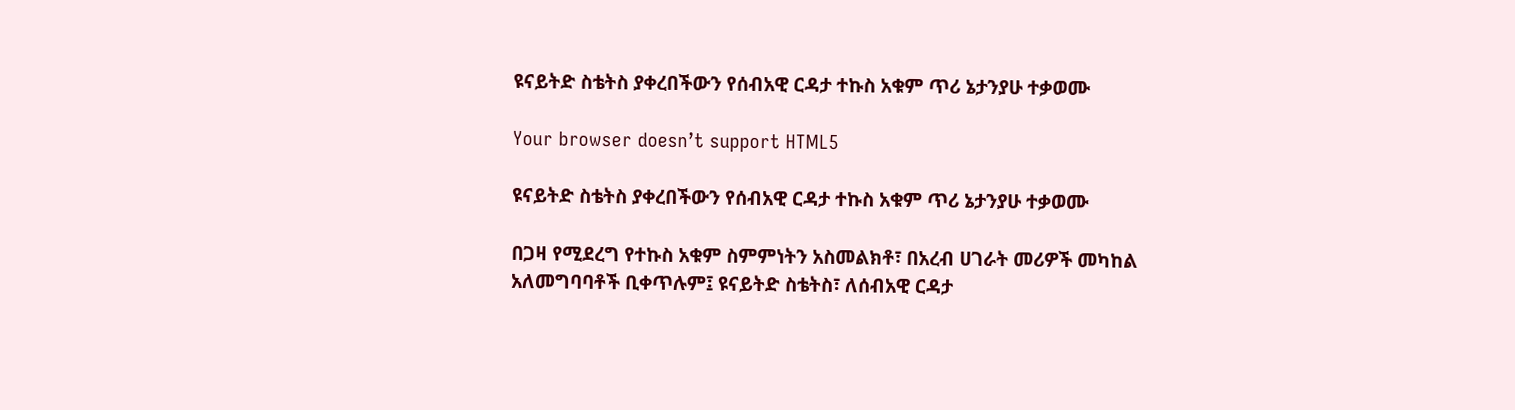ዩናይትድ ስቴትስ ያቀረበችውን የሰብአዊ ርዳታ ተኩስ አቁም ጥሪ ኔታንያሁ ተቃወሙ

Your browser doesn’t support HTML5

ዩናይትድ ስቴትስ ያቀረበችውን የሰብአዊ ርዳታ ተኩስ አቁም ጥሪ ኔታንያሁ ተቃወሙ

በጋዛ የሚደረግ የተኩስ አቁም ስምምነትን አስመልክቶ፣ በአረብ ሀገራት መሪዎች መካከል አለመግባባቶች ቢቀጥሉም፤ ዩናይትድ ስቴትስ፣ ለሰብአዊ ርዳታ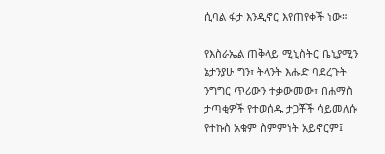ሲባል ፋታ እንዲኖር እየጠየቀች ነው።

የእስራኤል ጠቅላይ ሚኒስትር ቤኒያሚን ኔታንያሁ ግን፣ ትላንት እሑድ ባደረጉት ንግግር ጥሪውን ተቃውመው፣ በሐማስ ታጣቂዎች የተወሰዱ ታጋቾች ሳይመለሱ የተኩስ አቁም ስምምነት አይኖርም፤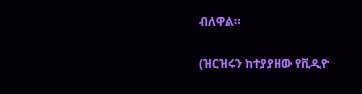ብለዋል።

(ዝርዝሩን ከተያያዘው የቪዲዮ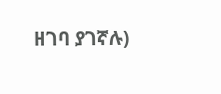ዘገባ ያገኛሉ)